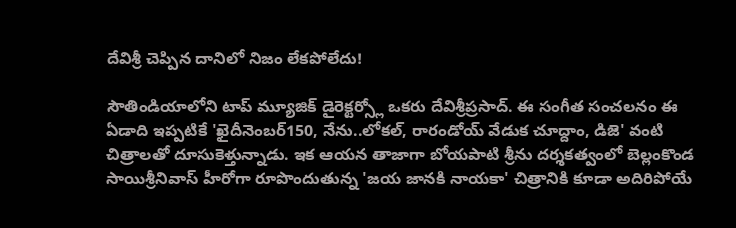దేవిశ్రీ చెప్పిన దానిలో నిజం లేకపోలేదు!

సౌతిండియాలోని టాప్ మ్యూజిక్ డైరెక్టర్స్లో ఒకరు దేవిశ్రీప్రసాద్. ఈ సంగీత సంచలనం ఈ ఏడాది ఇప్పటికే 'ఖైదీనెంబర్150, నేను..లోకల్, రారండోయ్ వేడుక చూద్దాం, డిజె' వంటి చిత్రాలతో దూసుకెళ్తున్నాడు. ఇక ఆయన తాజాగా బోయపాటి శ్రీను దర్శకత్వంలో బెల్లంకొండ సాయిశ్రీనివాస్ హీరోగా రూపొందుతున్న 'జయ జానకి నాయకా' చిత్రానికి కూడా అదిరిపోయే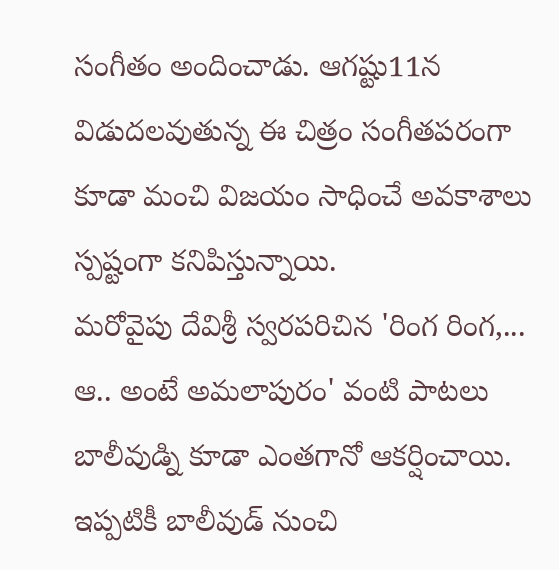సంగీతం అందించాడు. ఆగష్టు11న విడుదలవుతున్న ఈ చిత్రం సంగీతపరంగా కూడా మంచి విజయం సాధించే అవకాశాలు స్పష్టంగా కనిపిస్తున్నాయి.
మరోవైపు దేవిశ్రీ స్వరపరిచిన 'రింగ రింగ,... ఆ.. అంటే అమలాపురం' వంటి పాటలు బాలీవుడ్ని కూడా ఎంతగానో ఆకర్షించాయి. ఇప్పటికీ బాలీవుడ్ నుంచి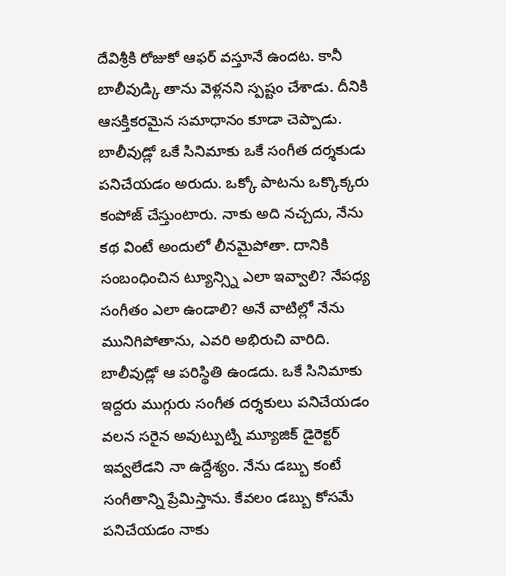దేవిశ్రీకి రోజుకో ఆఫర్ వస్తూనే ఉందట. కానీ బాలీవుడ్కి తాను వెళ్లనని స్పష్టం చేశాడు. దీనికి ఆసక్తికరమైన సమాధానం కూడా చెప్పాడు. బాలీవుడ్లో ఒకే సినిమాకు ఒకే సంగీత దర్శకుడు పనిచేయడం అరుదు. ఒక్కో పాటను ఒక్కొక్కరు కంపోజ్ చేస్తుంటారు. నాకు అది నచ్చదు, నేను కథ వింటే అందులో లీనమైపోతా. దానికి సంబంధించిన ట్యూన్స్ని ఎలా ఇవ్వాలి? నేపధ్య సంగీతం ఎలా ఉండాలి? అనే వాటిల్లో నేను మునిగిపోతాను, ఎవరి అభిరుచి వారిది.
బాలీవుడ్లో ఆ పరిస్థితి ఉండదు. ఒకే సినిమాకు ఇద్దరు ముగ్గురు సంగీత దర్శకులు పనిచేయడం వలన సరైన అవుట్పుట్ని మ్యూజిక్ డైరెక్టర్ ఇవ్వలేడని నా ఉద్దేశ్యం. నేను డబ్బు కంటే సంగీతాన్ని ప్రేమిస్తాను. కేవలం డబ్బు కోసమే పనిచేయడం నాకు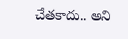చేతకాదు.. అని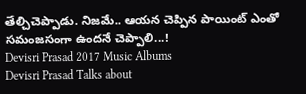తేల్చిచెప్పాడు. నిజమే.. ఆయన చెప్పిన పాయింట్ ఎంతో సమంజసంగా ఉందనే చెప్పాలి...!
Devisri Prasad 2017 Music Albums
Devisri Prasad Talks about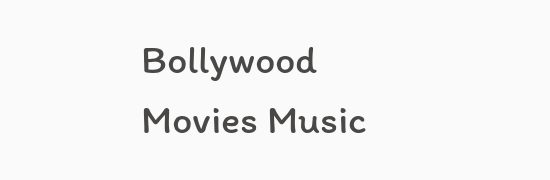Bollywood Movies Music